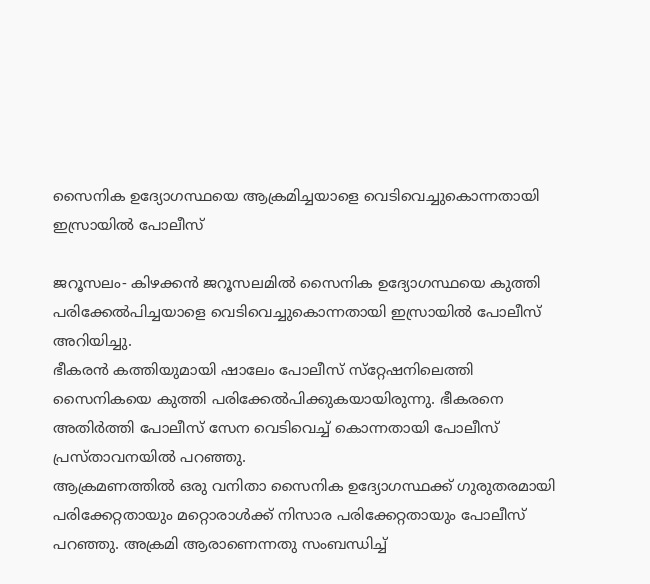സൈനിക ഉദ്യോഗസ്ഥയെ ആക്രമിച്ചയാളെ വെടിവെച്ചുകൊന്നതായി ഇസ്രായില്‍ പോലീസ്

ജറൂസലം- കിഴക്കന്‍ ജറൂസലമില്‍ സൈനിക ഉദ്യോഗസ്ഥയെ കുത്തി പരിക്കേല്‍പിച്ചയാളെ വെടിവെച്ചുകൊന്നതായി ഇസ്രായില്‍ പോലീസ് അറിയിച്ചു.
ഭീകരന്‍ കത്തിയുമായി ഷാലേം പോലീസ് സ്‌റ്റേഷനിലെത്തി സൈനികയെ കുത്തി പരിക്കേല്‍പിക്കുകയായിരുന്നു. ഭീകരനെ അതിര്‍ത്തി പോലീസ് സേന വെടിവെച്ച് കൊന്നതായി പോലീസ് പ്രസ്താവനയില്‍ പറഞ്ഞു.
ആക്രമണത്തില്‍ ഒരു വനിതാ സൈനിക ഉദ്യോഗസ്ഥക്ക് ഗുരുതരമായി പരിക്കേറ്റതായും മറ്റൊരാള്‍ക്ക് നിസാര പരിക്കേറ്റതായും പോലീസ് പറഞ്ഞു. അക്രമി ആരാണെന്നതു സംബന്ധിച്ച്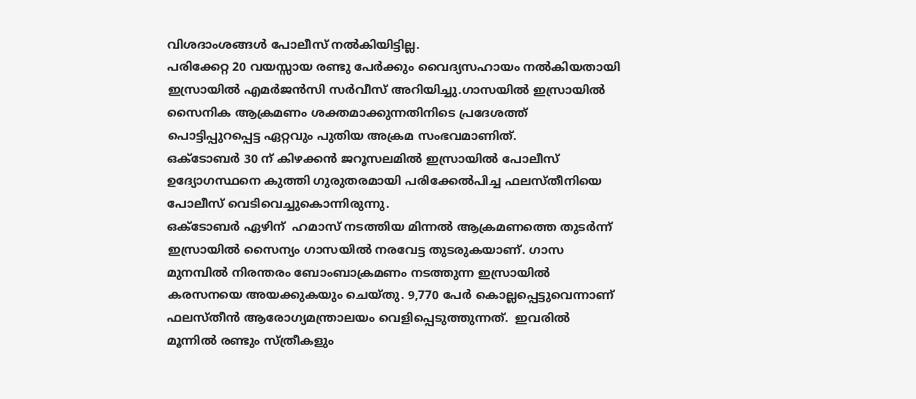വിശദാംശങ്ങള്‍ പോലീസ് നല്‍കിയിട്ടില്ല.
പരിക്കേറ്റ 20 വയസ്സായ രണ്ടു പേര്‍ക്കും വൈദ്യസഹായം നല്‍കിയതായി ഇസ്രായില്‍ എമര്‍ജന്‍സി സര്‍വീസ് അറിയിച്ചു.ഗാസയില്‍ ഇസ്രായില്‍ സൈനിക ആക്രമണം ശക്തമാക്കുന്നതിനിടെ പ്രദേശത്ത് പൊട്ടിപ്പുറപ്പെട്ട ഏറ്റവും പുതിയ അക്രമ സംഭവമാണിത്.
ഒക്ടോബര്‍ 30 ന് കിഴക്കന്‍ ജറൂസലമില്‍ ഇസ്രായില്‍ പോലീസ് ഉദ്യോഗസ്ഥനെ കുത്തി ഗുരുതരമായി പരിക്കേല്‍പിച്ച ഫലസ്തീനിയെ പോലീസ് വെടിവെച്ചുകൊന്നിരുന്നു.
ഒക്‌ടോബര്‍ ഏഴിന്  ഹമാസ് നടത്തിയ മിന്നല്‍ ആക്രമണത്തെ തുടര്‍ന്ന്  ഇസ്രായില്‍ സൈന്യം ഗാസയില്‍ നരവേട്ട തുടരുകയാണ്. ഗാസ മുനമ്പില്‍ നിരന്തരം ബോംബാക്രമണം നടത്തുന്ന ഇസ്രായില്‍ കരസനയെ അയക്കുകയും ചെയ്തു. 9,770 പേര്‍ കൊല്ലപ്പെട്ടുവെന്നാണ് ഫലസ്തീന്‍ ആരോഗ്യമന്ത്രാലയം വെളിപ്പെടുത്തുന്നത്.  ഇവരില്‍ മൂന്നില്‍ രണ്ടും സ്ത്രീകളും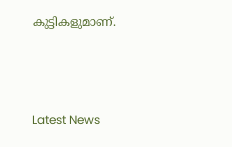കുട്ടികളുമാണ്.



Latest News